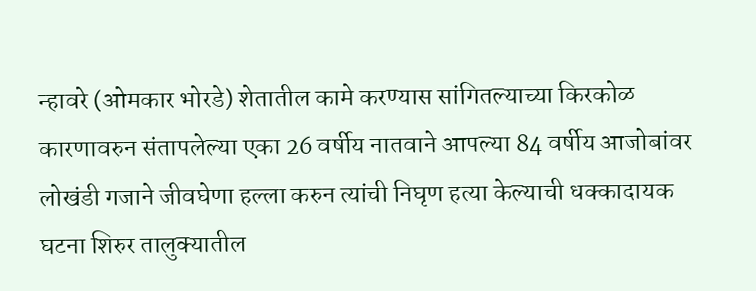न्हावरे (ओमकार भोरडे) शेतातील कामे करण्यास सांगितल्याच्या किरकोळ कारणावरुन संतापलेल्या एका 26 वर्षीय नातवाने आपल्या 84 वर्षीय आजोबांवर लोखंडी गजाने जीवघेणा हल्ला करुन त्यांची निघृण हत्या केल्याची धक्कादायक घटना शिरुर तालुक्यातील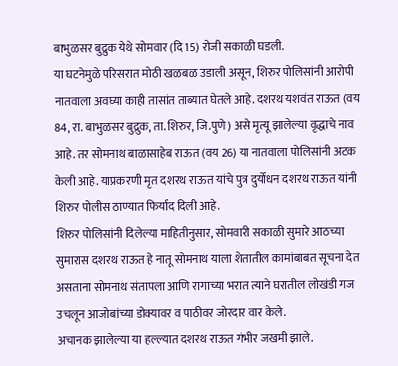बाभुळसर बुद्रुक येथे सोमवार (दि 15) रोजी सकाळी घडली.
या घटनेमुळे परिसरात मोठी खळबळ उडाली असून, शिरुर पोलिसांनी आरोपी नातवाला अवघ्या काही तासांत ताब्यात घेतले आहे. दशरथ यशवंत राऊत (वय 84, रा. बाभुळसर बुद्रुक, ता. शिरुर, जि.पुणे) असे मृत्यू झालेल्या वृद्धाचे नाव आहे. तर सोमनाथ बाळासाहेब राऊत (वय 26) या नातवाला पोलिसांनी अटक केली आहे. याप्रकरणी मृत दशरथ राऊत यांचे पुत्र दुर्योधन दशरथ राऊत यांनी शिरुर पोलीस ठाण्यात फिर्याद दिली आहे.
शिरुर पोलिसांनी दिलेल्या माहितीनुसार, सोमवारी सकाळी सुमारे आठच्या सुमारास दशरथ राऊत हे नातू सोमनाथ याला शेतातील कामांबाबत सूचना देत असताना सोमनाथ संतापला आणि रागाच्या भरात त्याने घरातील लोखंडी गज उचलून आजोबांच्या डोक्यावर व पाठीवर जोरदार वार केले.
अचानक झालेल्या या हल्ल्यात दशरथ राऊत गंभीर जखमी झाले.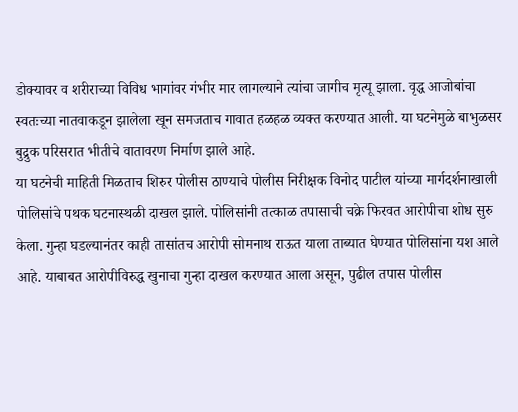डोक्यावर व शरीराच्या विविध भागांवर गंभीर मार लागल्याने त्यांचा जागीच मृत्यू झाला. वृद्ध आजोबांचा स्वतःच्या नातवाकडून झालेला खून समजताच गावात हळहळ व्यक्त करण्यात आली. या घटनेमुळे बाभुळसर बुद्रुक परिसरात भीतीचे वातावरण निर्माण झाले आहे.
या घटनेची माहिती मिळताच शिरुर पोलीस ठाण्याचे पोलीस निरीक्षक विनोद पाटील यांच्या मार्गदर्शनाखाली पोलिसांचे पथक घटनास्थळी दाखल झाले. पोलिसांनी तत्काळ तपासाची चक्रे फिरवत आरोपीचा शोध सुरु केला. गुन्हा घडल्यानंतर काही तासांतच आरोपी सोमनाथ राऊत याला ताब्यात घेण्यात पोलिसांना यश आले आहे. याबाबत आरोपीविरुद्ध खुनाचा गुन्हा दाखल करण्यात आला असून, पुढील तपास पोलीस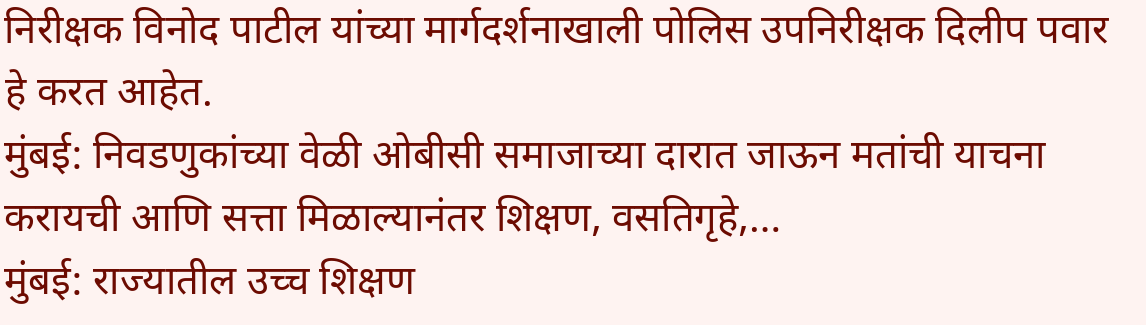निरीक्षक विनोद पाटील यांच्या मार्गदर्शनाखाली पोलिस उपनिरीक्षक दिलीप पवार हे करत आहेत.
मुंबई: निवडणुकांच्या वेळी ओबीसी समाजाच्या दारात जाऊन मतांची याचना करायची आणि सत्ता मिळाल्यानंतर शिक्षण, वसतिगृहे,…
मुंबई: राज्यातील उच्च शिक्षण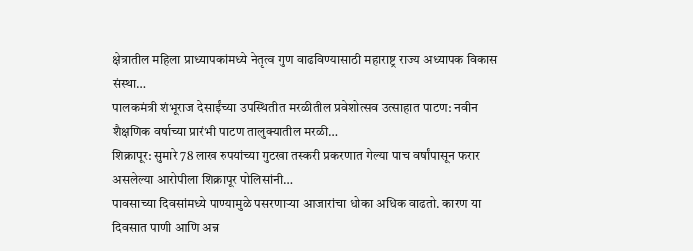क्षेत्रातील महिला प्राध्यापकांमध्ये नेतृत्व गुण वाढविण्यासाठी महाराष्ट्र राज्य अध्यापक विकास संस्था…
पालकमंत्री शंभूराज देसाईंच्या उपस्थितीत मरळीतील प्रवेशोत्सव उत्साहात पाटण: नवीन शैक्षणिक वर्षाच्या प्रारंभी पाटण तालुक्यातील मरळी…
शिक्रापूर: सुमारे 78 लाख रुपयांच्या गुटखा तस्करी प्रकरणात गेल्या पाच वर्षांपासून फरार असलेल्या आरोपीला शिक्रापूर पोलिसांनी…
पावसाच्या दिवसांमध्ये पाण्यामुळे पसरणाऱ्या आजारांचा धोका अधिक वाढतो. कारण या दिवसात पाणी आणि अन्न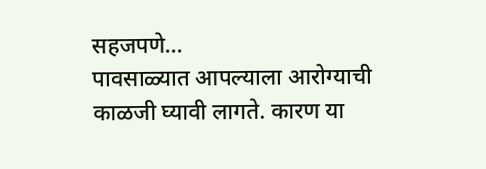सहजपणे…
पावसाळ्यात आपल्याला आरोग्याची काळजी घ्यावी लागते. कारण या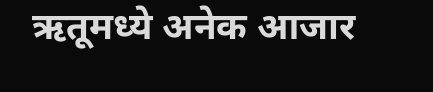ऋतूमध्ये अनेक आजार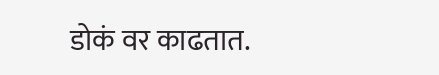डोकं वर काढतात.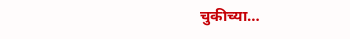चुकीच्या…